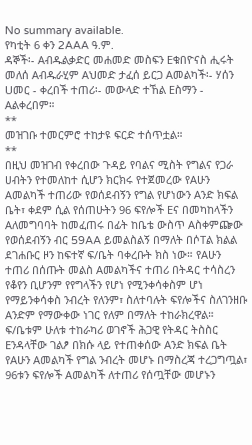No summary available.
የካቲት 6 ቀን 2AAA ዓ.ም.
ዳኞች፡- Aብዱልቃድር መሐመድ መስፍን Eቁበዮናስ ሒሩት መለሰ Aብዱራሂም Aህመድ ታፈሰ ይርጋ Aመልካች፡- ሃሰን Uመር - ቀረበች ተጠሪ፡- መውላድ ተኸል Eስማን - Aልቀረበም።
**
መዝገቡ ተመርምሮ ተከታዩ ፍርድ ተሰጥቷል።
**
በዚህ መዝገብ የቀረበው ጉዳይ የባልና ሚስት የግልና የጋራ ሀብትን የተመለከተ ሲሆን ክርክሩ የተጀመረው የAሁን Aመልካች ተጠሪው የወሰደብኝን የግል የሆነውን Aንድ ክፍል ቤት፣ ቀደም ሲል የሰጠሁትን 96 ፍየሎች Eና በመካከላችን Aለመግባባት ከመፈጠሩ በፊት ከቤቴ ውስጥ Aስቀምጬው የወሰደብኝን ብር 59AA ይመልስልኝ በማለት በሶTል ክልል ደገሐቡር ዞን ከፍተኛ ፍ/ቤት ባቀረቡት ክስ ነው። የAሁን ተጠሪ በሰጡት መልስ Aመልካችና ተጠሪ በትዳር ተሳስረን የቆየን ቢሆንም የየግላችን የሆነ የሚንቀሳቀስም ሆነ የማይንቀሳቀስ ንብረት የለንም፣ ስለተባሉት ፍየሎችና ስለገንዘቡ Aንድም የማውቀው ነገር የለም በማለት ተከራክረዋል። ፍ/ቤቱም ሁለቱ ተከራካሪ ወገኖች ሕጋዊ የትዳር ትስስር Eንዳላቸው ገልፆ በክሱ ላይ የተጠቀሰው Aንድ ክፍል ቤት የAሁን Aመልካች የግል ንብረት መሆኑ በማስረጃ ተረጋግጧል፣ 96ቱን ፍየሎች Aመልካች ለተጠሪ የሰጧቸው መሆኑን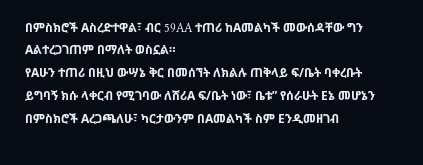በምስክሮች Aስረድተዋል፣ ብር 59AA ተጠሪ ከAመልካች መውሰዳቸው ግን Aልተረጋገጠም በማለት ወስኗል።
የAሁን ተጠሪ በዚህ ውሣኔ ቅር በመሰኘት ለክልሉ ጠቅላይ ፍ/ቤት ባቀረቡት ይግባኝ ክሱ ላቀርብ የሚገባው ለሸሪA ፍ/ቤት ነው፣ ቤቱ” የሰራሁት Eኔ መሆኔን በምስክሮች Aረጋጫለሁ፣ ካርታውንም በAመልካች ስም Eንዲመዘገብ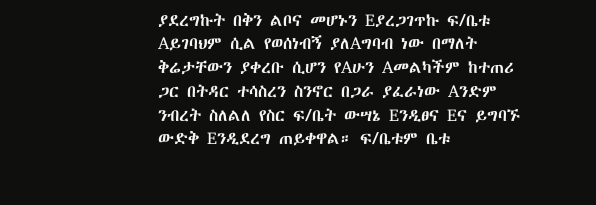ያደረግኩት በቅን ልቦና መሆኑን Eያረጋገጥኩ ፍ/ቤቱ Aይገባህም ሲል የወሰነብኝ ያለAግባብ ነው በማለት ቅሬታቸውን ያቀረቡ ሲሆን የAሁን Aመልካችም ከተጠሪ ጋር በትዳር ተሳስረን ስንኖር በጋራ ያፈራነው Aንድም ንብረት ስለልለ የስር ፍ/ቤት ውሣኔ Eንዲፀና Eና ይግባኙ ውድቅ Eንዲደረግ ጠይቀዋል። ፍ/ቤቱም ቤቱ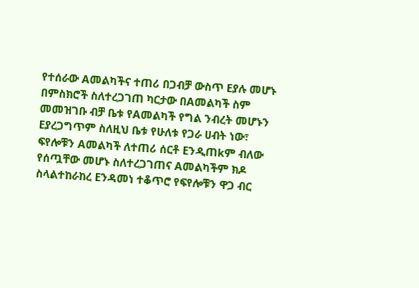የተሰራው Aመልካችና ተጠሪ በጋብቻ ውስጥ Eያሉ መሆኑ በምስክሮች ስለተረጋገጠ ካርታው በAመልካች ስም መመዝገቡ ብቻ ቤቱ የAመልካች የግል ንብረት መሆኑን Eያረጋግጥም ስለዚህ ቤቱ የሁለቱ የጋራ ሀብት ነው፣ ፍየሎቹን Aመልካች ለተጠሪ ሰርቶ Eንዲጠkም ብለው የሰጧቸው መሆኑ ስለተረጋገጠና Aመልካችም ክዶ ስላልተከራከረ Eንዳመነ ተቆጥሮ የፍየሎቹን ዋጋ ብር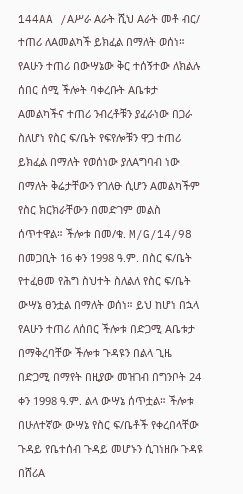144AA /Aሥራ Aራት ሺህ Aራት መቶ ብር/ ተጠሪ ለAመልካች ይክፈል በማለት ወሰነ።
የAሁን ተጠሪ በውሣኔው ቅር ተሰኝተው ለክልሉ ሰበር ሰሚ ችሎት ባቀረቡት Aቤቱታ Aመልካችና ተጠሪ ንብረቶቹን ያፈራነው በጋራ ስለሆነ የስር ፍ/ቤት የፍየሎቹን ዋጋ ተጠሪ ይክፈል በማለት የወሰነው ያለAግባብ ነው በማለት ቅሬታቸውን የገለፁ ሲሆን Aመልካችም የስር ክርክራቸውን በመድገም መልስ ሰጥተዋል። ችሎቱ በመ/ቁ. M/G/14/98 በመጋቢት 16 ቀን 1998 ዓ.ም. በስር ፍ/ቤት የተፈፀመ የሕግ ስህተት ስለልለ የስር ፍ/ቤት ውሣኔ ፀንቷል በማለት ወሰነ። ይህ ከሆነ በኋላ የAሁን ተጠሪ ለሰበር ችሎቱ በድጋሚ Aቤቱታ በማቅረባቸው ችሎቱ ጉዳዩን በልላ ጊዜ በድጋሚ በማየት በዚያው መዝገብ በግንቦት 24 ቀን 1998 ዓ.ም. ልላ ውሣኔ ሰጥቷል። ችሎቱ በሁለተኛው ውሣኔ የስር ፍ/ቤቶች የቀረበላቸው ጉዳይ የቤተሰብ ጉዳይ መሆኑን ሲገነዘቡ ጉዳዩ በሸሪA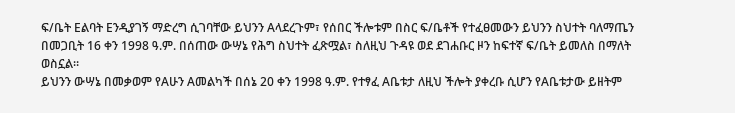ፍ/ቤት Eልባት Eንዲያገኝ ማድረግ ሲገባቸው ይህንን Aላደረጉም፣ የሰበር ችሎቱም በስር ፍ/ቤቶች የተፈፀመውን ይህንን ስህተት ባለማጤን በመጋቢት 16 ቀን 1998 ዓ.ም. በሰጠው ውሣኔ የሕግ ስህተት ፈጽሟል፣ ስለዚህ ጉዳዩ ወደ ደገሐቡር ዞን ከፍተኛ ፍ/ቤት ይመለስ በማለት ወስኗል።
ይህንን ውሣኔ በመቃወም የAሁን Aመልካች በሰኔ 20 ቀን 1998 ዓ.ም. የተፃፈ Aቤቱታ ለዚህ ችሎት ያቀረቡ ሲሆን የAቤቱታው ይዘትም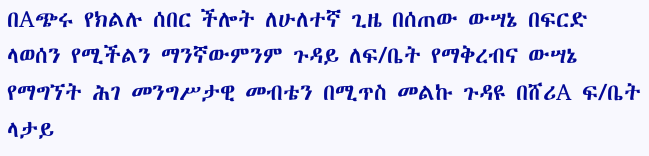በAጭሩ የክልሉ ሰበር ችሎት ለሁለተኛ ጊዜ በሰጠው ውሣኔ በፍርድ ላወሰን የሚችልን ማንኛውምንም ጉዳይ ለፍ/ቤት የማቅረብና ውሣኔ የማግኘት ሕገ መንግሥታዊ መብቴን በሚጥስ መልኩ ጉዳዩ በሸሪA ፍ/ቤት ላታይ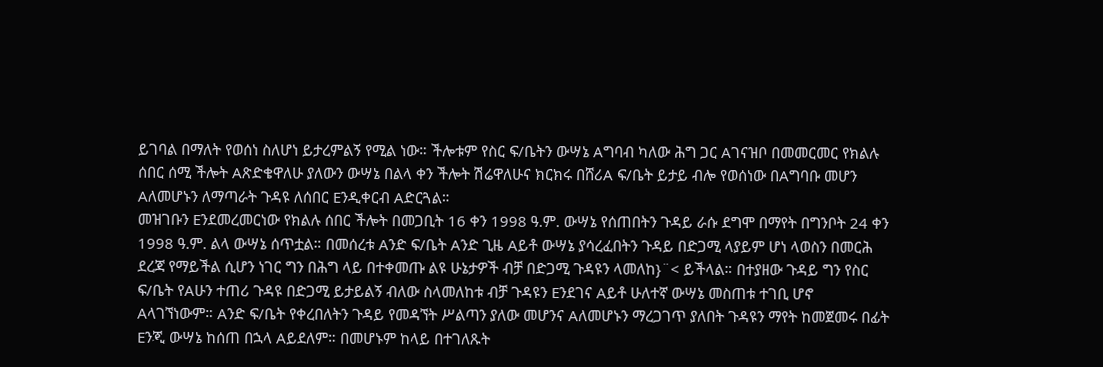ይገባል በማለት የወሰነ ስለሆነ ይታረምልኝ የሚል ነው። ችሎቱም የስር ፍ/ቤትን ውሣኔ Aግባብ ካለው ሕግ ጋር Aገናዝቦ በመመርመር የክልሉ ሰበር ሰሚ ችሎት Aጽድቄዋለሁ ያለውን ውሣኔ በልላ ቀን ችሎት ሽሬዋለሁና ክርክሩ በሸሪA ፍ/ቤት ይታይ ብሎ የወሰነው በAግባቡ መሆን Aለመሆኑን ለማጣራት ጉዳዩ ለሰበር Eንዲቀርብ Aድርጓል።
መዝገቡን Eንደመረመርነው የክልሉ ሰበር ችሎት በመጋቢት 16 ቀን 1998 ዓ.ም. ውሣኔ የሰጠበትን ጉዳይ ራሱ ደግሞ በማየት በግንቦት 24 ቀን 1998 ዓ.ም. ልላ ውሣኔ ሰጥቷል። በመሰረቱ Aንድ ፍ/ቤት Aንድ ጊዜ Aይቶ ውሣኔ ያሳረፈበትን ጉዳይ በድጋሚ ላያይም ሆነ ላወስን በመርሕ ደረጃ የማይችል ሲሆን ነገር ግን በሕግ ላይ በተቀመጡ ልዩ ሁኔታዎች ብቻ በድጋሚ ጉዳዩን ላመለከ}¨< ይችላል። በተያዘው ጉዳይ ግን የስር ፍ/ቤት የAሁን ተጠሪ ጉዳዩ በድጋሚ ይታይልኝ ብለው ስላመለከቱ ብቻ ጉዳዩን Eንደገና Aይቶ ሁለተኛ ውሣኔ መስጠቱ ተገቢ ሆኖ Aላገኘነውም። Aንድ ፍ/ቤት የቀረበለትን ጉዳይ የመዳኘት ሥልጣን ያለው መሆንና Aለመሆኑን ማረጋገጥ ያለበት ጉዳዩን ማየት ከመጀመሩ በፊት Eንጂ ውሣኔ ከሰጠ በኋላ Aይደለም። በመሆኑም ከላይ በተገለጹት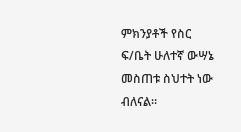ምክንያቶች የስር ፍ/ቤት ሁለተኛ ውሣኔ መስጠቱ ስህተት ነው ብለናል።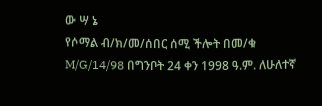ው ሣ ኔ
የሶማል ብ/ክ/መ/ሰበር ሰሚ ችሎት በመ/ቁ M/G/14/98 በግንቦት 24 ቀን 1998 ዓ.ም. ለሁለተኛ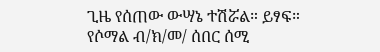ጊዜ የሰጠው ውሣኔ ተሽሯል። ይፃፍ።
የሶማል ብ/ክ/መ/ ሰበር ሰሚ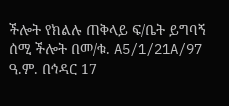ችሎት የክልሉ ጠቅላይ ፍ/ቤት ይግባኝ ሰሚ ችሎት በመ/ቁ. A5/1/21A/97 ዓ.ም. በኅዳር 17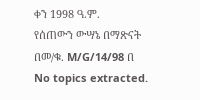ቀን 1998 ዓ.ም.
የሰጠውን ውሣኔ በማጽናት በመ/ቁ. M/G/14/98 በ
No topics extracted.